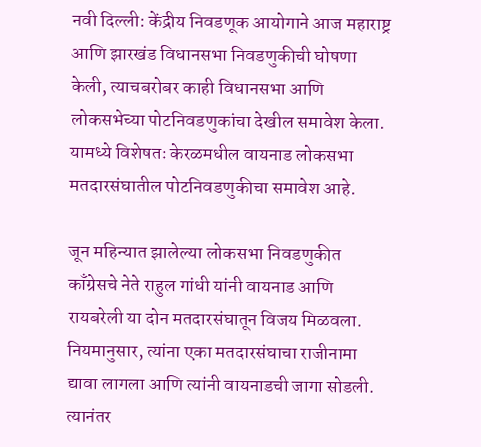नवी दिल्ली: केंद्रीय निवडणूक आयोगाने आज महाराष्ट्र आणि झारखंड विधानसभा निवडणुकीची घोषणा केली, त्याचबरोबर काही विधानसभा आणि लोकसभेच्या पोटनिवडणुकांचा देखील समावेश केला. यामध्ये विशेषतः केरळमधील वायनाड लोकसभा मतदारसंघातील पोटनिवडणुकीचा समावेश आहे.

जून महिन्यात झालेल्या लोकसभा निवडणुकीत काँग्रेसचे नेते राहुल गांधी यांनी वायनाड आणि रायबरेली या दोन मतदारसंघातून विजय मिळवला. नियमानुसार, त्यांना एका मतदारसंघाचा राजीनामा द्यावा लागला आणि त्यांनी वायनाडची जागा सोडली. त्यानंतर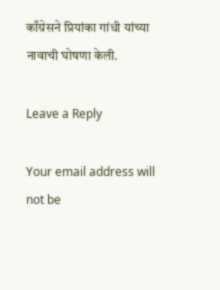काँग्रेसने प्रियांका गांधी यांच्या नावाची घोषणा केली.

Leave a Reply

Your email address will not be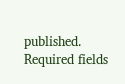published. Required fields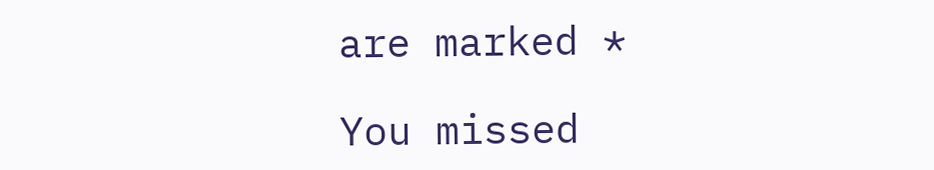are marked *

You missed